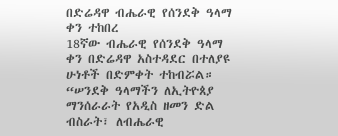በድሬዳዋ ብሔራዊ የሰንደቅ ዓላማ ቀን ተከበረ
18ኛው ብሔራዊ የሰንደቅ ዓላማ ቀን በድሬዳዋ አስተዳደር በተለያዩ ሁነቶች በድምቀት ተከብሯል። “ሠንደቅ ዓላማችን ለኢትዮጰያ ማንሰራራት የአዲስ ዘመን ድል ብስራት፣ ለብሔራዊ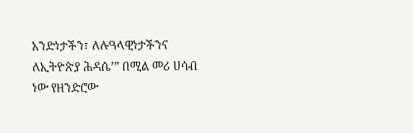አንድነታችን፣ ለሉዓላዊነታችንና ለኢትዮጵያ ሕዳሴ’” በሚል መሪ ሀሳብ ነው የዘንድሮው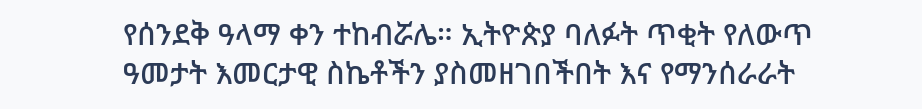የሰንደቅ ዓላማ ቀን ተከብሯሌ። ኢትዮጵያ ባለፉት ጥቂት የለውጥ ዓመታት እመርታዊ ስኬቶችን ያስመዘገበችበት እና የማንሰራራት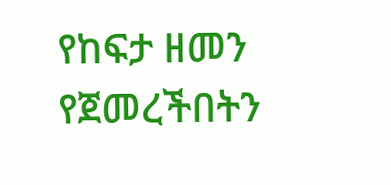የከፍታ ዘመን የጀመረችበትን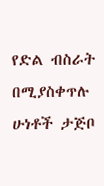የድል ብስራት በሚያስቀጥሉ ሁነቶች ታጅቦ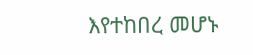እየተከበረ መሆኑ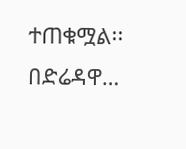ተጠቁሟል፡፡ በድሬዳዋ…